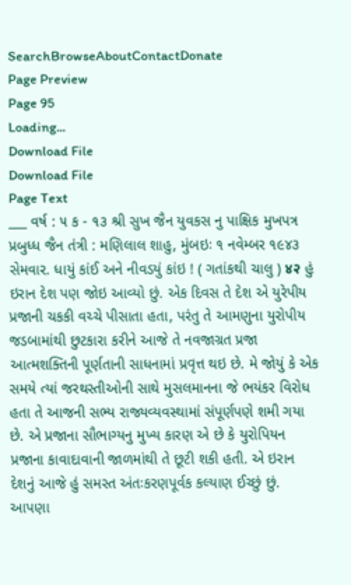SearchBrowseAboutContactDonate
Page Preview
Page 95
Loading...
Download File
Download File
Page Text
___ વર્ષ : ૫ ક - ૧૩ શ્રી સુખ જૈન યુવકસ નુ પાક્ષિક મુખપત્ર પ્રબુધ્ધ જૈન તંત્રી : મણિલાલ શાહુ, મુંબઇઃ ૧ નવેમ્બર ૧૯૪૩ સેમવાર. ધાયું કાંઈ અને નીવડયું કાંઇ ! ( ગતાંકથી ચાલુ ) ४२ હું ઇરાન દેશ પણ જોઇ આવ્યો છું. એક દિવસ તે દેશ એ યુરેપીય પ્રજાની ચકકી વચ્ચે પીસાતા હતા, પરંતુ તે આમણુના યુરોપીય જડબામાંથી છુટકારા કરીને આજે તે નવજાગ્રત પ્રજા આત્મશક્તિની પૂર્ણતાની સાધનામાં પ્રવૃત્ત થઇ છે. મે જોયું કે એક સમયે ત્યાં જરથસ્તીઓની સાથે મુસલમાનના જે ભયંકર વિરોધ હતા તે આજની સભ્ય રાજ્યવ્યવસ્થામાં સંપૂર્ણપણે શમી ગયા છે. એ પ્રજાના સૌભાગ્યનુ મુખ્ય કારણ એ છે કે યુરોપિયન પ્રજાના કાવાદાવાની જાળમાંથી તે છૂટી શકી હતી. એ ઇરાન દેશનું આજે હું સમસ્ત અંતઃકરણપૂર્વક કલ્યાણ ઈચ્છું છું. આપણા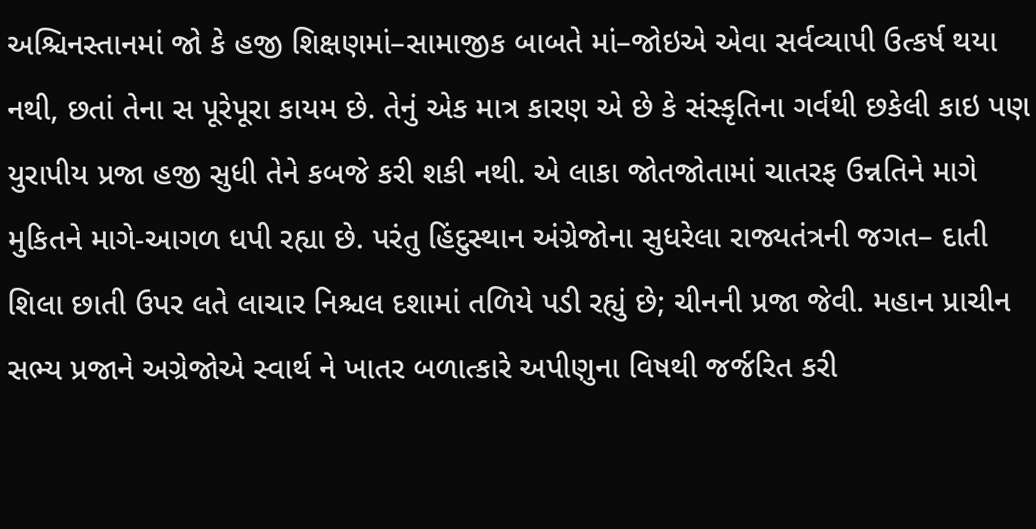અશ્ચિનસ્તાનમાં જો કે હજી શિક્ષણમાં–સામાજીક બાબતે માં–જોઇએ એવા સર્વવ્યાપી ઉત્કર્ષ થયા નથી, છતાં તેના સ પૂરેપૂરા કાયમ છે. તેનું એક માત્ર કારણ એ છે કે સંસ્કૃતિના ગર્વથી છકેલી કાઇ પણ યુરાપીય પ્રજા હજી સુધી તેને કબજે કરી શકી નથી. એ લાકા જોતજોતામાં ચાતરફ ઉન્નતિને માગે મુકિતને માગે-આગળ ધપી રહ્યા છે. પરંતુ હિંદુસ્થાન અંગ્રેજોના સુધરેલા રાજ્યતંત્રની જગત– દાતી શિલા છાતી ઉપર લતે લાચાર નિશ્ચલ દશામાં તળિયે પડી રહ્યું છે; ચીનની પ્રજા જેવી. મહાન પ્રાચીન સભ્ય પ્રજાને અગ્રેજોએ સ્વાર્થ ને ખાતર બળાત્કારે અપીણુના વિષથી જર્જરિત કરી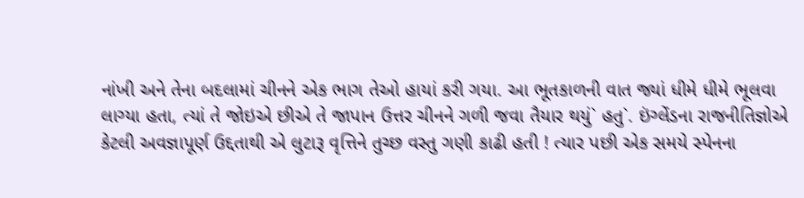નાંખી અને તેના બદલામાં ચીનને એક ભાગ તેઓ હાયાં કરી ગયા. આ ભૂતકાળની વાત જ્યાં ધીમે ધીમે ભૂલવા લાગ્યા હતા, ત્યાં તે જોઇએ છીએ તે જાપાન ઉત્તર ચીનને ગળી જવા તૈયાર થયું` હતુ`. ઇંગ્લેંડના રાજનીતિજ્ઞોએ કેટલી અવજ્ઞાપૂર્ણ ઉદ્દતાથી એ લુટારૂ વૃત્તિને તુચ્છ વસ્તુ ગણી કાઢી હતી ! ત્યાર પછી એક સમયે સ્પેનના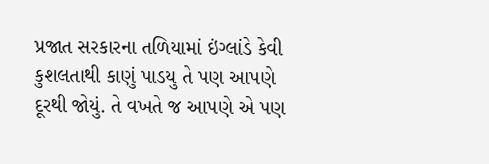પ્રજાત સરકારના તળિયામાં ઇંગ્લાંડે કેવી કુશલતાથી કાણું પાડયુ તે પણ આપણે દૂરથી જોયું. તે વખતે જ આપણે એ પણ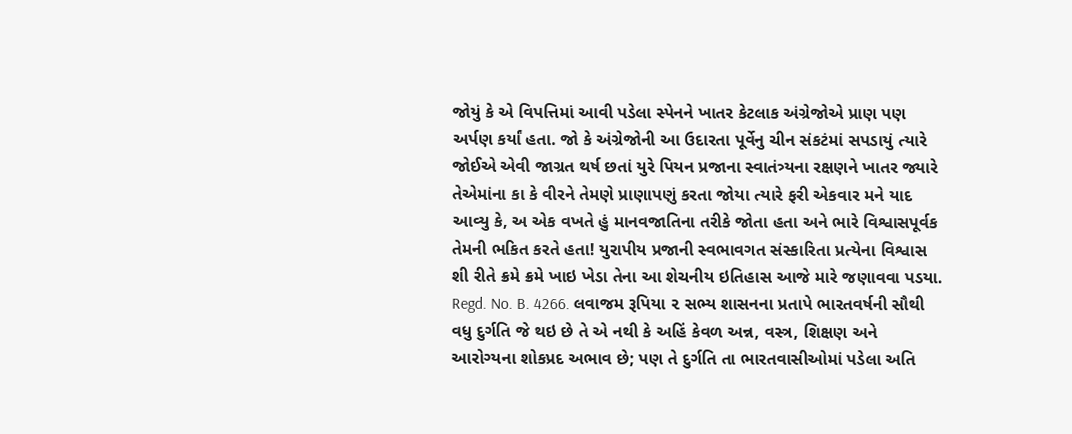જોયું કે એ વિપત્તિમાં આવી પડેલા સ્પેનને ખાતર કેટલાક અંગ્રેજોએ પ્રાણ પણ અર્પણ કર્યાં હતા. જો કે અંગ્રેજોની આ ઉદારતા પૂર્વેનુ ચીન સંકટંમાં સપડાયું ત્યારે જોઈએ એવી જાગ્રત થર્ષ છતાં યુરે પિયન પ્રજાના સ્વાતંત્ર્યના રક્ષણને ખાતર જ્યારે તેએમાંના કા કે વીરને તેમણે પ્રાણાપણું કરતા જોયા ત્યારે ફરી એકવાર મને યાદ આવ્યુ કે, અ એક વખતે હું માનવજાતિના તરીકે જોતા હતા અને ભારે વિશ્વાસપૂર્વક તેમની ભકિત કરતે હતા! યુરાપીય પ્રજાની સ્વભાવગત સંસ્કારિતા પ્રત્યેના વિશ્વાસ શી રીતે ક્રમે ક્રમે ખાઇ ખેડા તેના આ શેચનીય ઇતિહાસ આજે મારે જણાવવા પડયા. Regd. No. B. 4266. લવાજમ રૂપિયા ૨ સભ્ય શાસનના પ્રતાપે ભારતવર્ષની સૌથી વધુ દુર્ગતિ જે થઇ છે તે એ નથી કે અહિં કેવળ અન્ન, વસ્ત્ર, શિક્ષણ અને આરોગ્યના શોકપ્રદ અભાવ છે; પણ તે દુર્ગતિ તા ભારતવાસીઓમાં પડેલા અતિ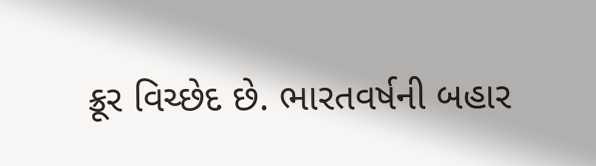ક્રૂર વિચ્છેદ છે. ભારતવર્ષની બહાર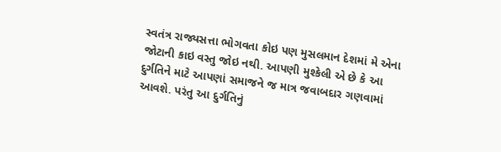સ્વતંત્ર રાજ્યસત્તા ભોગવતા કોઇ પણ મુસલમાન દેશમાં મે એના જોટાની કાઇ વસ્તુ જોઇ નથી. આપણી મુશ્કેલી એ છે કે આ દુર્ગતિને માટે આપણાં સમાજને જ માત્ર જવાબદાર ગણવામાં આવશે. પરંતુ આ દુર્ગતિનું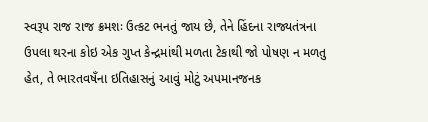સ્વરૂપ રાજ રાજ ક્રમશઃ ઉત્કટ ભનતું જાય છે, તેને હિંદના રાજ્યતંત્રના ઉપલા થરના કોઇ એક ગુપ્ત કેન્દ્રમાંથી મળતા ટેકાથી જો પોષણ ન મળતુ હેત, તે ભારતવષઁના ઇતિહાસનું આવું મોટું અપમાનજનક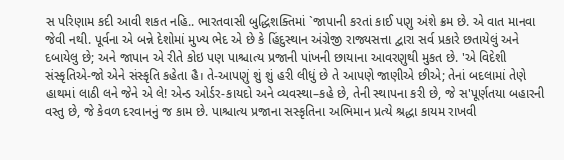સ પરિણામ કદી આવી શકત નહિ.. ભારતવાસી બુદ્ધિશક્તિમાં `જાપાની કરતાં કાઈ પણુ અંશે ક્રમ છે. એ વાત માનવા જેવી નથી. પૂર્વના એ બન્ને દેશોમાં મુખ્ય ભેદ એ છે કે હિંદુસ્થાન અંગ્રેજી રાજ્યસત્તા દ્વારા સર્વ પ્રકારે છતાયેલું અને દબાયેલુ છે; અને જાપાન એ રીતે કોઇ પણ પાશ્ચાત્ય પ્રજાની પાંખની છાયાના આવરણુથી મુકત છે. 'એ વિદેશી સંસ્કૃતિએ-જો એને સંસ્કૃતિ કહેતા હૈ। તે-આપણું શું શું હરી લીધું છે તે આપણે જાણીએ છીએ; તેનાં બદલામાં તેણે હાથમાં લાઠી લને જેને એ લે! એન્ડ ઓર્ડર-કાયદો અને વ્યવસ્થા–કહે છે, તેની સ્થાપના કરી છે, જે સ'પૂર્ણતયા બહારની વસ્તુ છે, જે કેવળ દરવાનનું જ કામ છે. પાશ્ચાત્ય પ્રજાના સસ્કૃતિના અભિમાન પ્રત્યે શ્રદ્ધા કાયમ રાખવી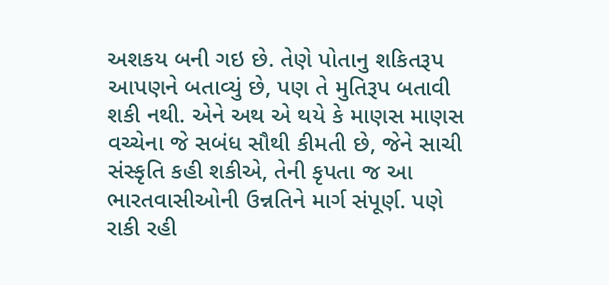અશકય બની ગઇ છે. તેણે પોતાનુ શકિતરૂપ આપણને બતાવ્યું છે, પણ તે મુતિરૂપ બતાવી શકી નથી. એને અથ એ થયે કે માણસ માણસ વચ્ચેના જે સબંધ સૌથી કીમતી છે, જેને સાચી સંસ્કૃતિ કહી શકીએ, તેની કૃપતા જ આ ભારતવાસીઓની ઉન્નતિને માર્ગ સંપૂર્ણ. પણે રાકી રહી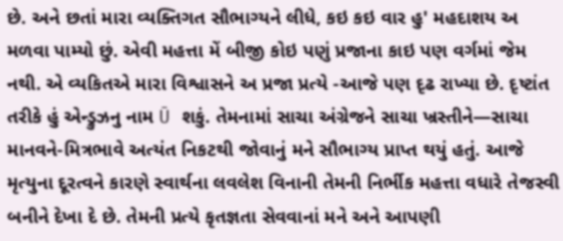છે. અને છતાં મારા વ્યક્તિગત સૌભાગ્યને લીધે, કઇ કઇ વાર હુ' મહદાશય અ મળવા પામ્યો છું. એવી મહત્તા મેં બીજી કોઇ પણું પ્રજાના કાઇ પણ વર્ગમાં જેમ નથી. એ વ્યકિતએ મારા વિશ્વાસને અ પ્રજા પ્રત્યે -આજે પણ દૃઢ રાખ્યા છે. દૃષ્ટાંત તરીકે હું એન્ડ્રુઝનુ નામ Ū શકું. તેમનામાં સાચા અંગ્રેજને સાચા ખ્રસ્તીને—સાચા માનવને-મિત્રભાવે અત્યંત નિકટથી જોવાનું મને સૌભાગ્ય પ્રાપ્ત થયું હતું. આજે મૃત્યુના દૂરત્વને કારણે સ્વાર્થના લવલેશ વિનાની તેમની નિર્ભીક મહત્તા વધારે તેજસ્વી બનીને દેખા દે છે. તેમની પ્રત્યે કૃતજ્ઞતા સેવવાનાં મને અને આપણી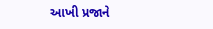આખી પ્રજાને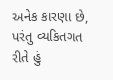અનેક કારણા છે, પરંતુ વ્યકિતગત રીતે હું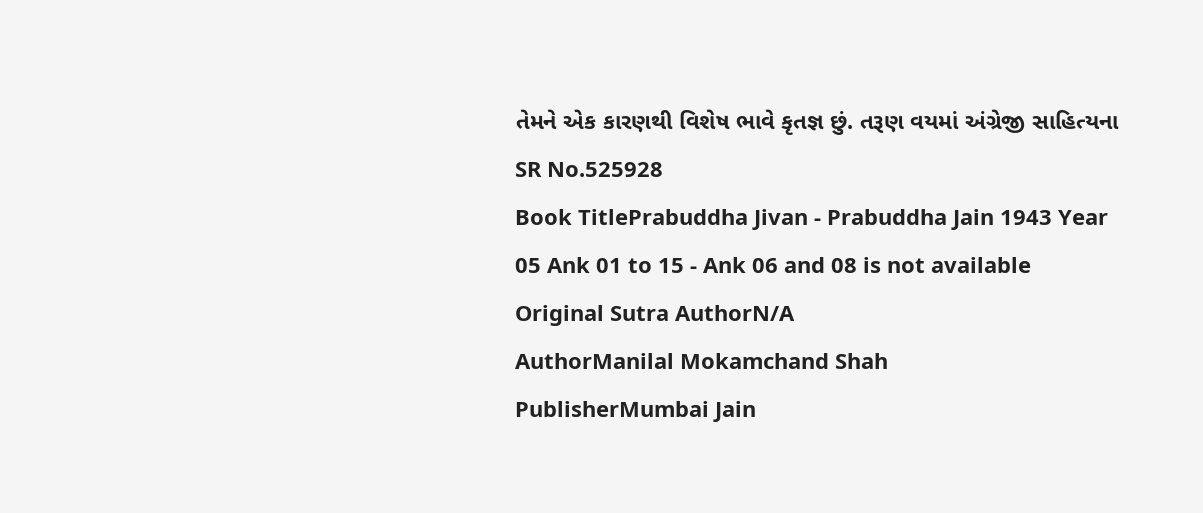તેમને એક કારણથી વિશેષ ભાવે કૃતજ્ઞ છું. તરૂણ વયમાં અંગ્રેજી સાહિત્યના
SR No.525928
Book TitlePrabuddha Jivan - Prabuddha Jain 1943 Year 05 Ank 01 to 15 - Ank 06 and 08 is not available
Original Sutra AuthorN/A
AuthorManilal Mokamchand Shah
PublisherMumbai Jain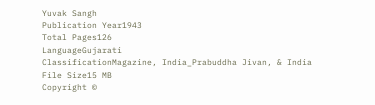Yuvak Sangh
Publication Year1943
Total Pages126
LanguageGujarati
ClassificationMagazine, India_Prabuddha Jivan, & India
File Size15 MB
Copyright ©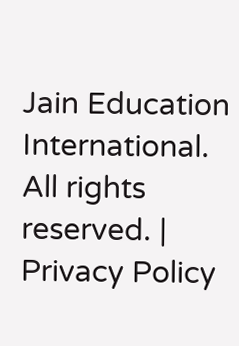Jain Education International. All rights reserved. | Privacy Policy